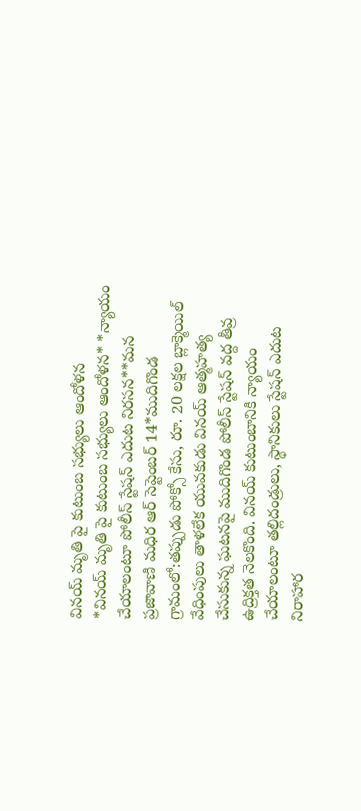వినయ్ మృతి పై కుటుంబ సభ్యులు ఆందోళన
*వినయ్ మృతి పై కుటుంబ సభ్యులు ఆందోళన* *న్యాయం చేయాలంటూ పోలీస్ స్టేషన్ ఎదుట నిరసన**మన ప్రజావాణి మధిర ఆర్ సెప్టెంబర్ 14*ముదిగొండ గ్రామంలో:తప్పుడు పోక్సో కేసు, రూ. 20 లక్షల బ్లాక్మెయిల్ వేధింపులు తాళలేక యువకుడు వినయ్ ఆత్మహత్య చేసుకున్న ఘటనపై ముదిగొండ పోలీస్ స్టేషన్ వద్ద తీవ్ర ఉద్రిక్తత నెలకొంది. వినయ్ కుటుంబానికి న్యాయం చేయాలంటూ తల్లిదండ్రులు, స్థానికులు స్టేషన్ ఎదుట నిరాహార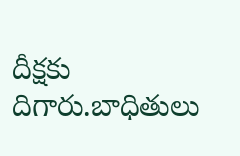దీక్షకు దిగారు.బాధితులు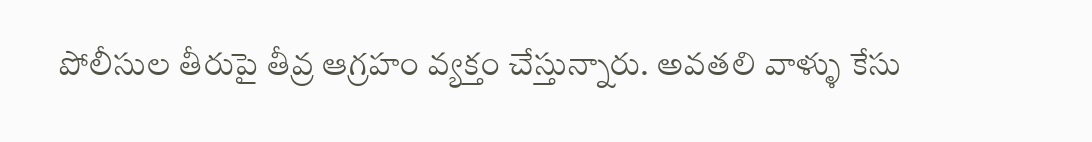పోలీసుల తీరుపై తీవ్ర ఆగ్రహం వ్యక్తం చేస్తున్నారు. అవతలి వాళ్ళు కేసు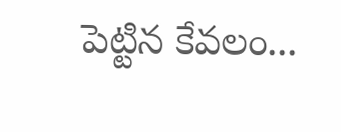పెట్టిన కేవలం...